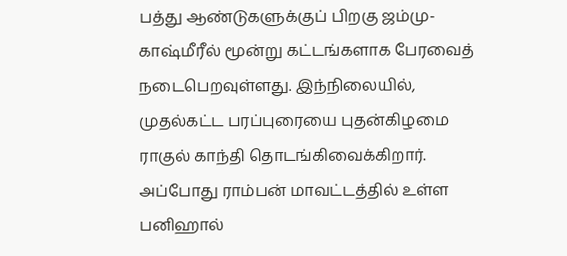பத்து ஆண்டுகளுக்குப் பிறகு ஜம்மு-காஷ்மீரீல் மூன்று கட்டங்களாக பேரவைத் நடைபெறவுள்ளது. இந்நிலையில், முதல்கட்ட பரப்புரையை புதன்கிழமை ராகுல் காந்தி தொடங்கிவைக்கிறார். அப்போது ராம்பன் மாவட்டத்தில் உள்ள பனிஹால்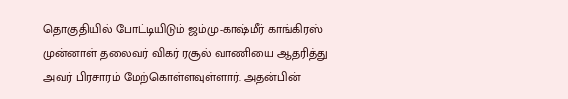தொகுதியில் போட்டியிடும் ஜம்மு-காஷ்மீர் காங்கிரஸ் முன்னாள் தலைவர் விகர் ரசூல் வாணியை ஆதரித்து அவர் பிரசாரம் மேற்கொள்ளவுள்ளார். அதன்பின்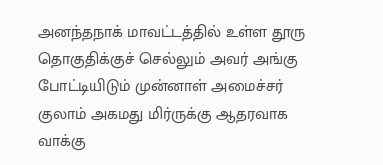அனந்தநாக் மாவட்டத்தில் உள்ள தூரு தொகுதிக்குச் செல்லும் அவர் அங்கு போட்டியிடும் முன்னாள் அமைச்சர் குலாம் அகமது மிர்ருக்கு ஆதரவாக வாக்கு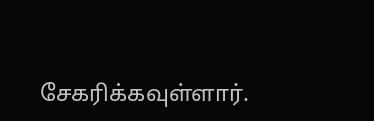சேகரிக்கவுள்ளார்.